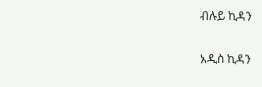ብሉይ ኪዳን

አዲስ ኪዳን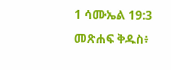1 ሳሙኤል 19:3 መጽሐፍ ቅዱስ፥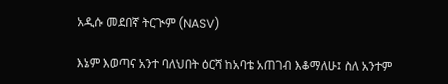አዲሱ መደበኛ ትርጒም (NASV)

እኔም እወጣና አንተ ባለህበት ዕርሻ ከአባቴ አጠገብ እቆማለሁ፤ ስለ አንተም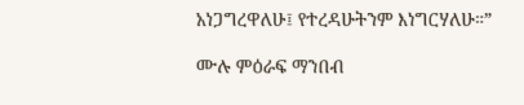አነጋግረዋለሁ፤ የተረዳሁትንም እነግርሃለሁ።”

ሙሉ ምዕራፍ ማንበብ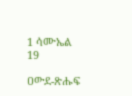1 ሳሙኤል 19

ዐውደ-ጽሑፍ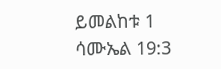ይመልከቱ 1 ሳሙኤል 19:3